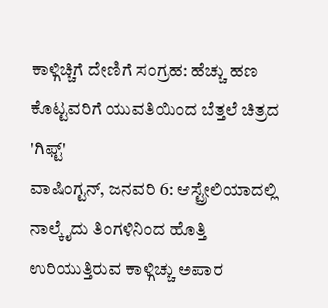ಕಾಳ್ಗಿಚ್ಚಿಗೆ ದೇಣಿಗೆ ಸಂಗ್ರಹ: ಹೆಚ್ಚು ಹಣ ಕೊಟ್ಟವರಿಗೆ ಯುವತಿಯಿಂದ ಬೆತ್ತಲೆ ಚಿತ್ರದ 'ಗಿಫ್ಟ್'
ವಾಷಿಂಗ್ಟನ್, ಜನವರಿ 6: ಆಸ್ಟ್ರೇಲಿಯಾದಲ್ಲಿ ನಾಲ್ಕೈದು ತಿಂಗಳಿನಿಂದ ಹೊತ್ತಿ ಉರಿಯುತ್ತಿರುವ ಕಾಳ್ಗಿಚ್ಚು ಅಪಾರ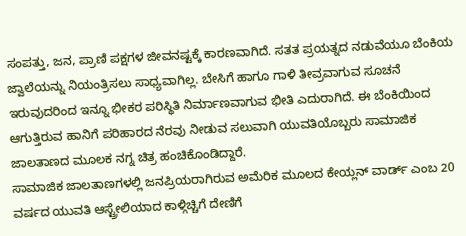ಸಂಪತ್ತು, ಜನ, ಪ್ರಾಣಿ ಪಕ್ಷಗಳ ಜೀವನಷ್ಟಕ್ಕೆ ಕಾರಣವಾಗಿದೆ. ಸತತ ಪ್ರಯತ್ನದ ನಡುವೆಯೂ ಬೆಂಕಿಯ ಜ್ವಾಲೆಯನ್ನು ನಿಯಂತ್ರಿಸಲು ಸಾಧ್ಯವಾಗಿಲ್ಲ. ಬೇಸಿಗೆ ಹಾಗೂ ಗಾಳಿ ತೀವ್ರವಾಗುವ ಸೂಚನೆ ಇರುವುದರಿಂದ ಇನ್ನೂ ಭೀಕರ ಪರಿಸ್ಥಿತಿ ನಿರ್ಮಾಣವಾಗುವ ಭೀತಿ ಎದುರಾಗಿದೆ. ಈ ಬೆಂಕಿಯಿಂದ ಆಗುತ್ತಿರುವ ಹಾನಿಗೆ ಪರಿಹಾರದ ನೆರವು ನೀಡುವ ಸಲುವಾಗಿ ಯುವತಿಯೊಬ್ಬರು ಸಾಮಾಜಿಕ ಜಾಲತಾಣದ ಮೂಲಕ ನಗ್ನ ಚಿತ್ರ ಹಂಚಿಕೊಂಡಿದ್ದಾರೆ.
ಸಾಮಾಜಿಕ ಜಾಲತಾಣಗಳಲ್ಲಿ ಜನಪ್ರಿಯರಾಗಿರುವ ಅಮೆರಿಕ ಮೂಲದ ಕೇಯ್ಲನ್ ವಾರ್ಡ್ ಎಂಬ 20 ವರ್ಷದ ಯುವತಿ ಆಸ್ಟ್ರೇಲಿಯಾದ ಕಾಳ್ಗಿಚ್ಚಿಗೆ ದೇಣಿಗೆ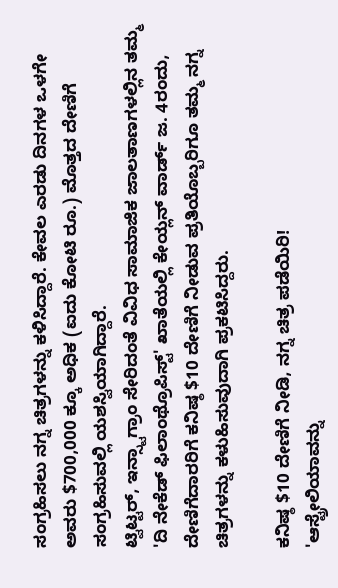ಸಂಗ್ರಹಿಸಲು ನಗ್ನ ಚಿತ್ರಗಳನ್ನು ಕಳಿಸಿದ್ದಾರೆ. ಕೇವಲ ಎರಡು ದಿನಗಳ ಒಳಗೇ ಅವರು $700,000 ಕ್ಕೂ ಅಧಿಕ (ಐದು ಕೋಟಿ ರೂ.) ಮೊತ್ತದ ದೇಣಿಗೆ ಸಂಗ್ರಹಿಸುವಲ್ಲಿ ಯಶಸ್ವಿಯಾಗಿದ್ದಾರೆ.
ಟ್ವಿಟ್ಟರ್, ಇನ್ಸ್ಟಾಗ್ರಾಂ ಸೇರಿದಂತೆ ವಿವಿಧ ಸಾಮಾಜಿಕ ಜಾಲತಾಣಗಳಲ್ಲಿನ ತಮ್ಮ 'ದಿ ನೇಕೆಡ್ ಫಿಲಾಂಥ್ರೊಪಿಸ್ಟ್' ಖಾತೆಯಲ್ಲಿ ಕೇಯ್ಲನ್ ವಾರ್ಡ್ ಜ. 4ರಂದು, ದೇಣಿಗೆದಾರರಿಗೆ ಕನಿಷ್ಠ $10 ದೇಣಿಗೆ ನೀಡುವ ಪ್ರತಿಯೊಬ್ಬರಿಗೂ ತಮ್ಮ ನಗ್ನ ಚಿತ್ರಗಳನ್ನು ಕಳುಹಿಸುವುದಾಗಿ ಪ್ರಕಟಿಸಿದ್ದರು.

ಕನಿಷ್ಠ $10 ದೇಣಿಗೆ ನೀಡಿ, ನಗ್ನ ಚಿತ್ರ ಪಡೆಯಿರಿ!
'ಆಸ್ಟ್ರೇಲಿಯಾವನ್ನು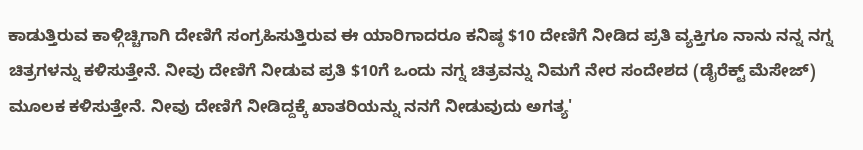ಕಾಡುತ್ತಿರುವ ಕಾಳ್ಗಿಚ್ಚಿಗಾಗಿ ದೇಣಿಗೆ ಸಂಗ್ರಹಿಸುತ್ತಿರುವ ಈ ಯಾರಿಗಾದರೂ ಕನಿಷ್ಠ $10 ದೇಣಿಗೆ ನೀಡಿದ ಪ್ರತಿ ವ್ಯಕ್ತಿಗೂ ನಾನು ನನ್ನ ನಗ್ನ ಚಿತ್ರಗಳನ್ನು ಕಳಿಸುತ್ತೇನೆ. ನೀವು ದೇಣಿಗೆ ನೀಡುವ ಪ್ರತಿ $10ಗೆ ಒಂದು ನಗ್ನ ಚಿತ್ರವನ್ನು ನಿಮಗೆ ನೇರ ಸಂದೇಶದ (ಡೈರೆಕ್ಟ್ ಮೆಸೇಜ್) ಮೂಲಕ ಕಳಿಸುತ್ತೇನೆ. ನೀವು ದೇಣಿಗೆ ನೀಡಿದ್ದಕ್ಕೆ ಖಾತರಿಯನ್ನು ನನಗೆ ನೀಡುವುದು ಅಗತ್ಯ'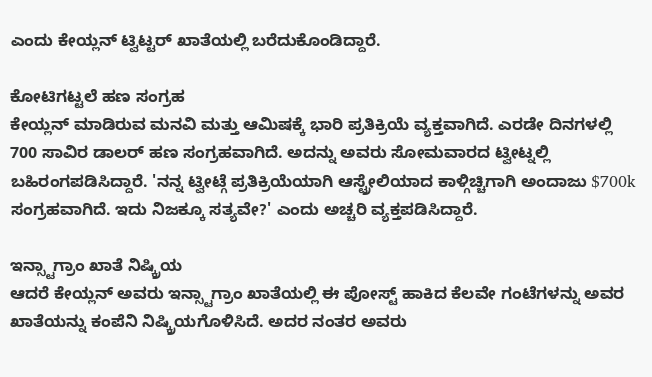ಎಂದು ಕೇಯ್ಲನ್ ಟ್ವಿಟ್ಟರ್ ಖಾತೆಯಲ್ಲಿ ಬರೆದುಕೊಂಡಿದ್ದಾರೆ.

ಕೋಟಿಗಟ್ಟಲೆ ಹಣ ಸಂಗ್ರಹ
ಕೇಯ್ಲನ್ ಮಾಡಿರುವ ಮನವಿ ಮತ್ತು ಆಮಿಷಕ್ಕೆ ಭಾರಿ ಪ್ರತಿಕ್ರಿಯೆ ವ್ಯಕ್ತವಾಗಿದೆ. ಎರಡೇ ದಿನಗಳಲ್ಲಿ 700 ಸಾವಿರ ಡಾಲರ್ ಹಣ ಸಂಗ್ರಹವಾಗಿದೆ. ಅದನ್ನು ಅವರು ಸೋಮವಾರದ ಟ್ವೀಟ್ನಲ್ಲಿ ಬಹಿರಂಗಪಡಿಸಿದ್ದಾರೆ. 'ನನ್ನ ಟ್ವೀಟ್ಗೆ ಪ್ರತಿಕ್ರಿಯೆಯಾಗಿ ಆಸ್ಟ್ರೇಲಿಯಾದ ಕಾಳ್ಗಿಚ್ಚಿಗಾಗಿ ಅಂದಾಜು $700k ಸಂಗ್ರಹವಾಗಿದೆ. ಇದು ನಿಜಕ್ಕೂ ಸತ್ಯವೇ?' ಎಂದು ಅಚ್ಚರಿ ವ್ಯಕ್ತಪಡಿಸಿದ್ದಾರೆ.

ಇನ್ಸ್ಟಾಗ್ರಾಂ ಖಾತೆ ನಿಷ್ಕ್ರಿಯ
ಆದರೆ ಕೇಯ್ಲನ್ ಅವರು ಇನ್ಸ್ಟಾಗ್ರಾಂ ಖಾತೆಯಲ್ಲಿ ಈ ಪೋಸ್ಟ್ ಹಾಕಿದ ಕೆಲವೇ ಗಂಟೆಗಳನ್ನು ಅವರ ಖಾತೆಯನ್ನು ಕಂಪೆನಿ ನಿಷ್ಕ್ರಿಯಗೊಳಿಸಿದೆ. ಅದರ ನಂತರ ಅವರು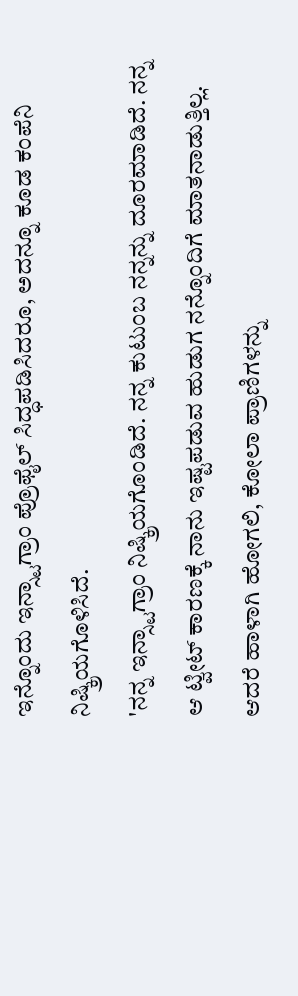ಇನ್ನೊಂದು ಇನ್ಸ್ಟಾಗ್ರಾಂ ಪ್ರೊಫೈಲ್ ಸಿದ್ಧಪಡಿಸಿದರೂ, ಅದನ್ನೂ ಕೂಡ ಕಂಪೆನಿ ನಿಷ್ಕ್ರಿಯಗೊಳಿಸಿದೆ.
'ನನ್ನ ಇನ್ಸ್ಟಾಗ್ರಾಂ ನಿಷ್ಕ್ರಿಯಗೊಂಡಿದೆ. ನನ್ನ ಕುಟುಂಬ ನನ್ನನ್ನು ದೂರಮಾಡಿದೆ. ನನ್ನ ಆ ಟ್ವೀಟ್ ಕಾರಣಕ್ಕೆ ನಾನು ಇಷ್ಟಪಡುವ ಹುಡುಗ ನನ್ನೊಂದಿಗೆ ಮಾತನಾಡುತ್ತಿಲ್ಲ. ಆದರೆ ಹಾಳಾಗಿ ಹೋಗಲಿ, ಕೋಲಾ ಪ್ರಾಣಿಗಳನ್ನು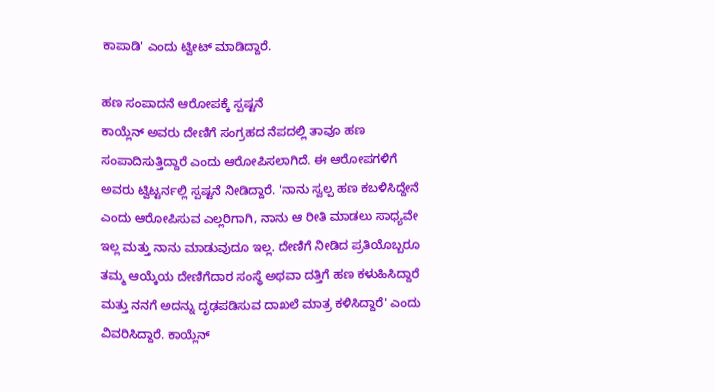ಕಾಪಾಡಿ' ಎಂದು ಟ್ವೀಟ್ ಮಾಡಿದ್ದಾರೆ.

ಹಣ ಸಂಪಾದನೆ ಆರೋಪಕ್ಕೆ ಸ್ಪಷ್ಟನೆ
ಕಾಯ್ಲೆನ್ ಅವರು ದೇಣಿಗೆ ಸಂಗ್ರಹದ ನೆಪದಲ್ಲಿ ತಾವೂ ಹಣ ಸಂಪಾದಿಸುತ್ತಿದ್ದಾರೆ ಎಂದು ಆರೋಪಿಸಲಾಗಿದೆ. ಈ ಆರೋಪಗಳಿಗೆ ಅವರು ಟ್ವಿಟ್ಟರ್ನಲ್ಲಿ ಸ್ಪಷ್ಟನೆ ನೀಡಿದ್ದಾರೆ. 'ನಾನು ಸ್ವಲ್ಪ ಹಣ ಕಬಳಿಸಿದ್ದೇನೆ ಎಂದು ಆರೋಪಿಸುವ ಎಲ್ಲರಿಗಾಗಿ, ನಾನು ಆ ರೀತಿ ಮಾಡಲು ಸಾಧ್ಯವೇ ಇಲ್ಲ ಮತ್ತು ನಾನು ಮಾಡುವುದೂ ಇಲ್ಲ. ದೇಣಿಗೆ ನೀಡಿದ ಪ್ರತಿಯೊಬ್ಬರೂ ತಮ್ಮ ಆಯ್ಕೆಯ ದೇಣಿಗೆದಾರ ಸಂಸ್ಥೆ ಅಥವಾ ದತ್ತಿಗೆ ಹಣ ಕಳುಹಿಸಿದ್ದಾರೆ ಮತ್ತು ನನಗೆ ಅದನ್ನು ದೃಢಪಡಿಸುವ ದಾಖಲೆ ಮಾತ್ರ ಕಳಿಸಿದ್ದಾರೆ' ಎಂದು ವಿವರಿಸಿದ್ದಾರೆ. ಕಾಯ್ಲೆನ್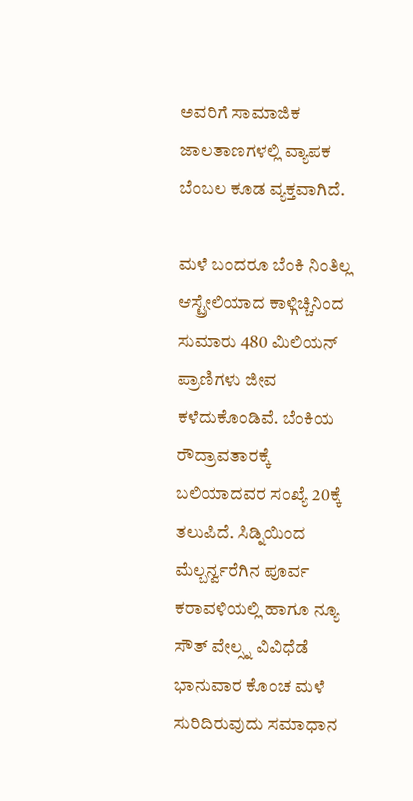ಅವರಿಗೆ ಸಾಮಾಜಿಕ ಜಾಲತಾಣಗಳಲ್ಲಿ ವ್ಯಾಪಕ ಬೆಂಬಲ ಕೂಡ ವ್ಯಕ್ತವಾಗಿದೆ.

ಮಳೆ ಬಂದರೂ ಬೆಂಕಿ ನಿಂತಿಲ್ಲ
ಆಸ್ಟ್ರೇಲಿಯಾದ ಕಾಳ್ಗಿಚ್ಚಿನಿಂದ ಸುಮಾರು 480 ಮಿಲಿಯನ್ ಪ್ರಾಣಿಗಳು ಜೀವ ಕಳೆದುಕೊಂಡಿವೆ. ಬೆಂಕಿಯ ರೌದ್ರಾವತಾರಕ್ಕೆ ಬಲಿಯಾದವರ ಸಂಖ್ಯೆ 20ಕ್ಕೆ ತಲುಪಿದೆ. ಸಿಡ್ನಿಯಿಂದ ಮೆಲ್ಬರ್ನ್ವರೆಗಿನ ಪೂರ್ವ ಕರಾವಳಿಯಲ್ಲಿ ಹಾಗೂ ನ್ಯೂ ಸೌತ್ ವೇಲ್ಸ್ನ ವಿವಿಧೆಡೆ ಭಾನುವಾರ ಕೊಂಚ ಮಳೆ ಸುರಿದಿರುವುದು ಸಮಾಧಾನ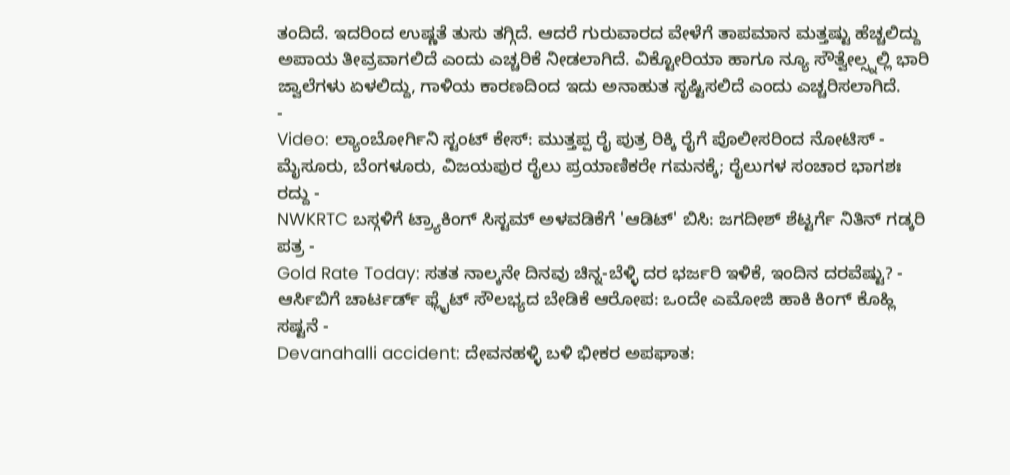ತಂದಿದೆ. ಇದರಿಂದ ಉಷ್ಣತೆ ತುಸು ತಗ್ಗಿದೆ. ಆದರೆ ಗುರುವಾರದ ವೇಳೆಗೆ ತಾಪಮಾನ ಮತ್ತಷ್ಟು ಹೆಚ್ಚಲಿದ್ದು ಅಪಾಯ ತೀವ್ರವಾಗಲಿದೆ ಎಂದು ಎಚ್ಚರಿಕೆ ನೀಡಲಾಗಿದೆ. ವಿಕ್ಟೋರಿಯಾ ಹಾಗೂ ನ್ಯೂ ಸೌತ್ವೇಲ್ಸ್ನಲ್ಲಿ ಭಾರಿ ಜ್ವಾಲೆಗಳು ಏಳಲಿದ್ದು, ಗಾಳಿಯ ಕಾರಣದಿಂದ ಇದು ಅನಾಹುತ ಸೃಷ್ಟಿಸಲಿದೆ ಎಂದು ಎಚ್ಚರಿಸಲಾಗಿದೆ.
-
Video: ಲ್ಯಾಂಬೋರ್ಗಿನಿ ಸ್ಟಂಟ್ ಕೇಸ್: ಮುತ್ತಪ್ಪ ರೈ ಪುತ್ರ ರಿಕ್ಕಿ ರೈಗೆ ಪೊಲೀಸರಿಂದ ನೋಟಿಸ್ -
ಮೈಸೂರು, ಬೆಂಗಳೂರು, ವಿಜಯಪುರ ರೈಲು ಪ್ರಯಾಣಿಕರೇ ಗಮನಕ್ಕೆ; ರೈಲುಗಳ ಸಂಚಾರ ಭಾಗಶಃ ರದ್ದು -
NWKRTC ಬಸ್ಗಳಿಗೆ ಟ್ರ್ಯಾಕಿಂಗ್ ಸಿಸ್ಟಮ್ ಅಳವಡಿಕೆಗೆ 'ಆಡಿಟ್' ಬಿಸಿ: ಜಗದೀಶ್ ಶೆಟ್ಟರ್ಗೆ ನಿತಿನ್ ಗಡ್ಕರಿ ಪತ್ರ -
Gold Rate Today: ಸತತ ನಾಲ್ಕನೇ ದಿನವು ಚಿನ್ನ-ಬೆಳ್ಳಿ ದರ ಭರ್ಜರಿ ಇಳಿಕೆ, ಇಂದಿನ ದರವೆಷ್ಟು? -
ಆರ್ಸಿಬಿಗೆ ಚಾರ್ಟರ್ಡ್ ಫ್ಲೈಟ್ ಸೌಲಭ್ಯದ ಬೇಡಿಕೆ ಆರೋಪ: ಒಂದೇ ಎಮೋಜಿ ಹಾಕಿ ಕಿಂಗ್ ಕೊಹ್ಲಿ ಸಷ್ಟನೆ -
Devanahalli accident: ದೇವನಹಳ್ಳಿ ಬಳಿ ಭೀಕರ ಅಪಘಾತ: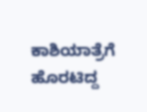ಕಾಶಿಯಾತ್ರೆಗೆ ಹೊರಟಿದ್ದ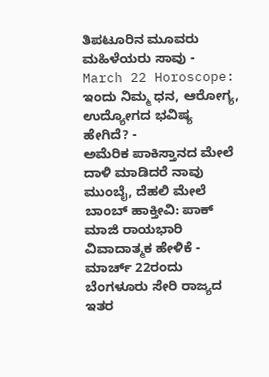ತಿಪಟೂರಿನ ಮೂವರು ಮಹಿಳೆಯರು ಸಾವು -
March 22 Horoscope: ಇಂದು ನಿಮ್ಮ ಧನ, ಆರೋಗ್ಯ, ಉದ್ಯೋಗದ ಭವಿಷ್ಯ ಹೇಗಿದೆ? -
ಅಮೆರಿಕ ಪಾಕಿಸ್ತಾನದ ಮೇಲೆ ದಾಳಿ ಮಾಡಿದರೆ ನಾವು ಮುಂಬೈ, ದೆಹಲಿ ಮೇಲೆ ಬಾಂಬ್ ಹಾಕ್ತೀವಿ: ಪಾಕ್ ಮಾಜಿ ರಾಯಭಾರಿ ವಿವಾದಾತ್ಮಕ ಹೇಳಿಕೆ -
ಮಾರ್ಚ್ 22ರಂದು ಬೆಂಗಳೂರು ಸೇರಿ ರಾಜ್ಯದ ಇತರ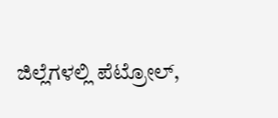ಜಿಲ್ಲೆಗಳಲ್ಲಿ ಪೆಟ್ರೋಲ್,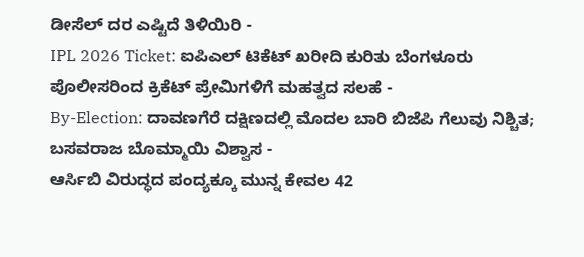ಡೀಸೆಲ್ ದರ ಎಷ್ಟಿದೆ ತಿಳಿಯಿರಿ -
IPL 2026 Ticket: ಐಪಿಎಲ್ ಟಿಕೆಟ್ ಖರೀದಿ ಕುರಿತು ಬೆಂಗಳೂರು ಪೊಲೀಸರಿಂದ ಕ್ರಿಕೆಟ್ ಪ್ರೇಮಿಗಳಿಗೆ ಮಹತ್ವದ ಸಲಹೆ -
By-Election: ದಾವಣಗೆರೆ ದಕ್ಷಿಣದಲ್ಲಿ ಮೊದಲ ಬಾರಿ ಬಿಜೆಪಿ ಗೆಲುವು ನಿಶ್ಚಿತ; ಬಸವರಾಜ ಬೊಮ್ಮಾಯಿ ವಿಶ್ವಾಸ -
ಆರ್ಸಿಬಿ ವಿರುದ್ಧದ ಪಂದ್ಯಕ್ಕೂ ಮುನ್ನ ಕೇವಲ 42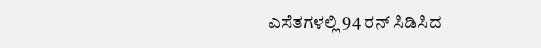ಎಸೆತಗಳಲ್ಲಿ 94 ರನ್ ಸಿಡಿಸಿದ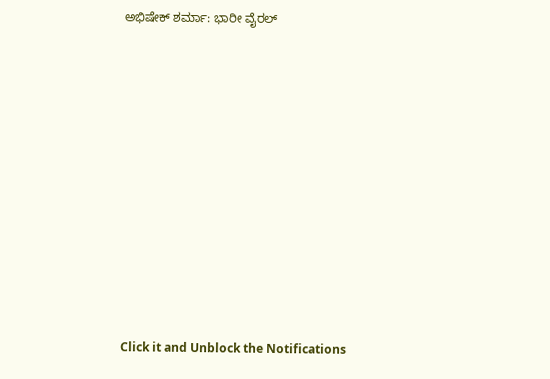ಅಭಿಷೇಕ್ ಶರ್ಮಾ: ಭಾರೀ ವೈರಲ್












Click it and Unblock the Notifications